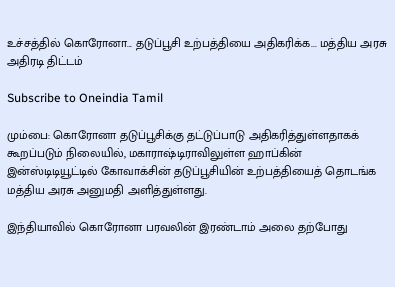உச்சத்தில் கொரோனா... தடுப்பூசி உற்பத்தியை அதிகரிக்க... மத்திய அரசு அதிரடி திட்டம்

Subscribe to Oneindia Tamil

மும்பை: கொரோனா தடுப்பூசிக்கு தட்டுப்பாடு அதிகரித்துள்ளதாகக் கூறப்படும் நிலையில், மகாராஷ்டிராவிலுள்ள ஹாப்கின் இன்ஸ்டிடியூட்டில் கோவாக்சின் தடுப்பூசியின் உற்பத்தியைத் தொடங்க மத்திய அரசு அனுமதி அளித்துள்ளது.

இந்தியாவில் கொரோனா பரவலின் இரண்டாம் அலை தற்போது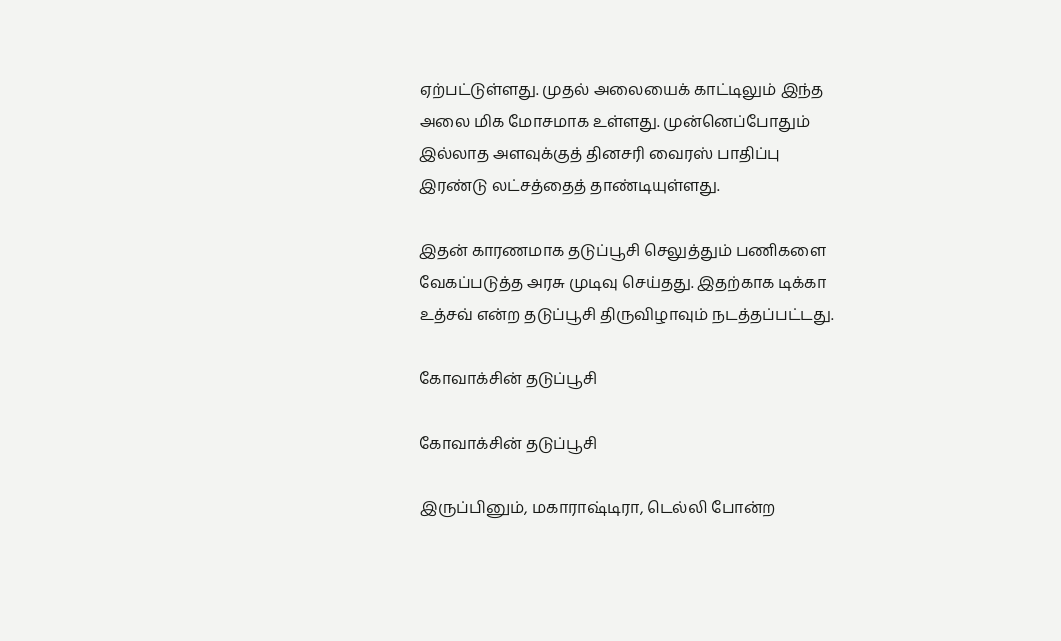ஏற்பட்டுள்ளது. முதல் அலையைக் காட்டிலும் இந்த அலை மிக மோசமாக உள்ளது. முன்னெப்போதும் இல்லாத அளவுக்குத் தினசரி வைரஸ் பாதிப்பு இரண்டு லட்சத்தைத் தாண்டியுள்ளது.

இதன் காரணமாக தடுப்பூசி செலுத்தும் பணிகளை வேகப்படுத்த அரசு முடிவு செய்தது. இதற்காக டிக்கா உத்சவ் என்ற தடுப்பூசி திருவிழாவும் நடத்தப்பட்டது.

கோவாக்சின் தடுப்பூசி

கோவாக்சின் தடுப்பூசி

இருப்பினும், மகாராஷ்டிரா, டெல்லி போன்ற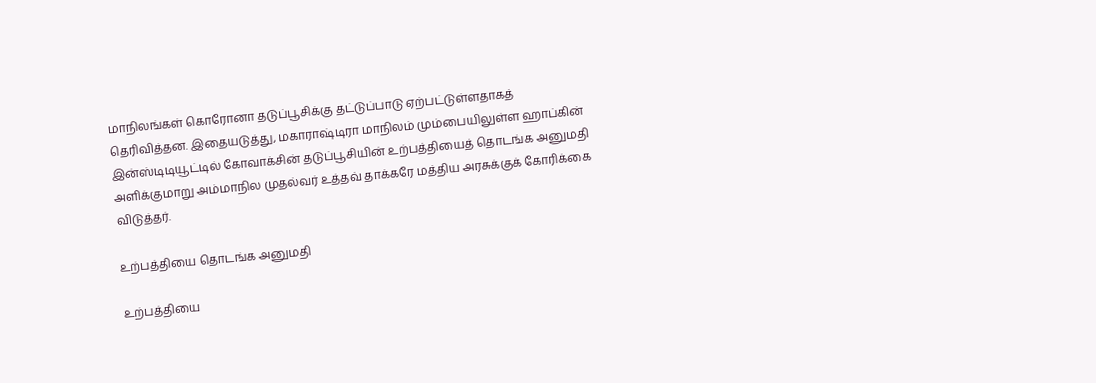மாநிலங்கள் கொரோனா தடுப்பூசிக்கு தட்டுப்பாடு ஏற்பட்டுள்ளதாகத் தெரிவித்தன. இதையடுத்து, மகாராஷ்டிரா மாநிலம் மும்பையிலுள்ள ஹாப்கின் இன்ஸ்டிடியூட்டில் கோவாக்சின் தடுப்பூசியின் உற்பத்தியைத் தொடங்க அனுமதி அளிக்குமாறு அம்மாநில முதல்வர் உத்தவ் தாக்கரே மத்திய அரசுக்குக் கோரிக்கை விடுத்தர்.

உற்பத்தியை தொடங்க அனுமதி

உற்பத்தியை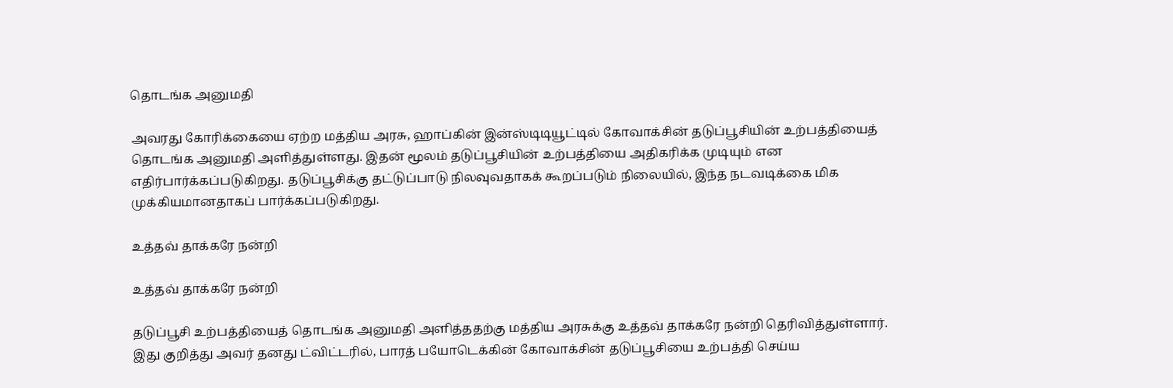தொடங்க அனுமதி

அவரது கோரிக்கையை ஏற்ற மத்திய அரசு, ஹாப்கின் இன்ஸ்டிடியூட்டில் கோவாக்சின் தடுப்பூசியின் உற்பத்தியைத் தொடங்க அனுமதி அளித்துள்ளது. இதன் மூலம் தடுப்பூசியின் உற்பத்தியை அதிகரிக்க முடியும் என எதிர்பார்க்கப்படுகிறது. தடுப்பூசிக்கு தட்டுப்பாடு நிலவுவதாகக் கூறப்படும் நிலையில், இந்த நடவடிக்கை மிக முக்கியமானதாகப் பார்க்கப்படுகிறது.

உத்தவ் தாக்கரே நன்றி

உத்தவ் தாக்கரே நன்றி

தடுப்பூசி உற்பத்தியைத் தொடங்க அனுமதி அளித்ததற்கு மத்திய அரசுக்கு உத்தவ் தாக்கரே நன்றி தெரிவித்துள்ளார். இது குறித்து அவர் தனது ட்விட்டரில், பாரத் பயோடெக்கின் கோவாக்சின் தடுப்பூசியை உற்பத்தி செய்ய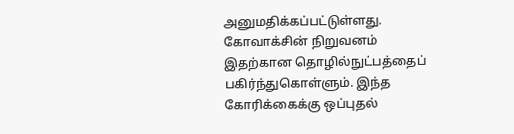அனுமதிக்கப்பட்டுள்ளது. கோவாக்சின் நிறுவனம் இதற்கான தொழில்நுட்பத்தைப் பகிர்ந்துகொள்ளும். இந்த கோரிக்கைக்கு ஒப்புதல்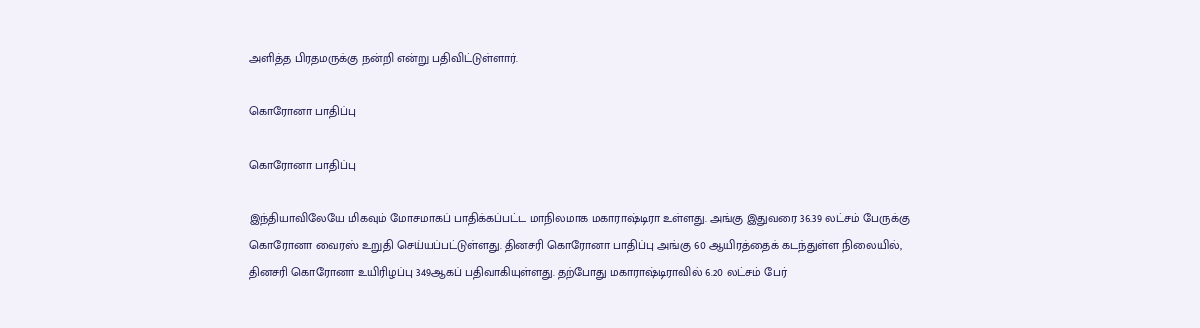அளித்த பிரதமருக்கு நன்றி என்று பதிவிட்டுள்ளார்.

கொரோனா பாதிப்பு

கொரோனா பாதிப்பு

இந்தியாவிலேயே மிகவும் மோசமாகப் பாதிக்கப்பட்ட மாநிலமாக மகாராஷ்டிரா உள்ளது. அங்கு இதுவரை 36.39 லட்சம் பேருக்கு கொரோனா வைரஸ் உறுதி செய்யப்பட்டுள்ளது. தினசரி கொரோனா பாதிப்பு அங்கு 60 ஆயிரத்தைக் கடந்துள்ள நிலையில், தினசரி கொரோனா உயிரிழப்பு 349ஆகப் பதிவாகியுள்ளது. தற்போது மகாராஷ்டிராவில் 6.20 லட்சம் பேர்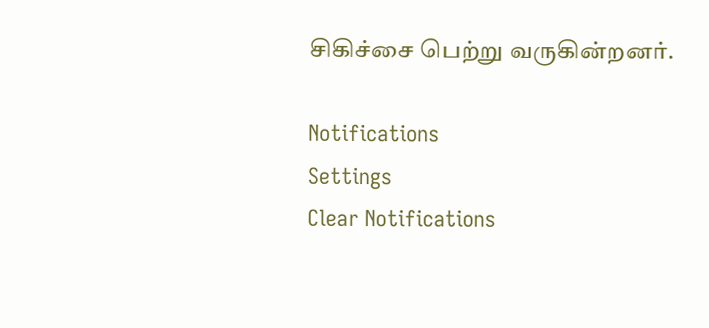சிகிச்சை பெற்று வருகின்றனர்.

Notifications
Settings
Clear Notifications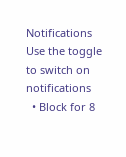Notifications
Use the toggle to switch on notifications
  • Block for 8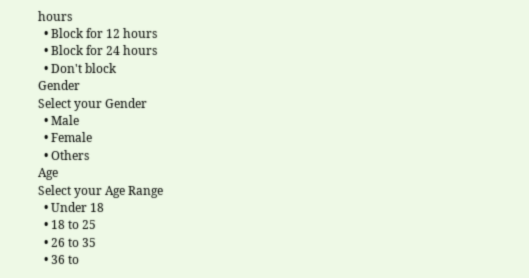hours
  • Block for 12 hours
  • Block for 24 hours
  • Don't block
Gender
Select your Gender
  • Male
  • Female
  • Others
Age
Select your Age Range
  • Under 18
  • 18 to 25
  • 26 to 35
  • 36 to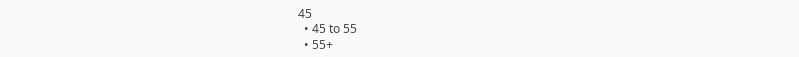45
  • 45 to 55
  • 55+